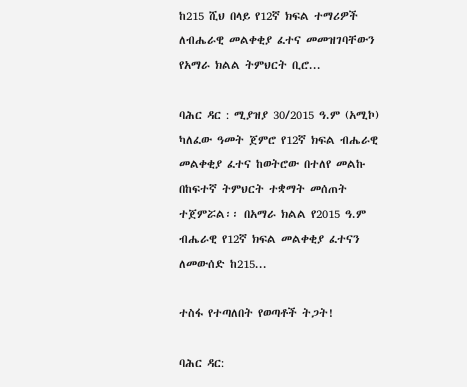ከ215 ሺህ በላይ የ12ኛ ክፍል ተማሪዎች ለብሔራዊ መልቀቂያ ፈተና መመዝገባቸውን የአማራ ክልል ትምህርት ቢሮ...

ባሕር ዳር : ሚያዝያ 30/2015 ዓ.ም (አሚኮ) ካለፈው ዓመት ጀምሮ የ12ኛ ክፍል ብሔራዊ መልቀቂያ ፈተና ከወትሮው በተለየ መልኩ በከፍተኛ ትምህርት ተቋማት መሰጠት ተጀምሯል፡፡ በአማራ ክልል የ2015 ዓ.ም ብሔራዊ የ12ኛ ክፍል መልቀቂያ ፈተናን ለመውሰድ ከ215...

ተስፋ የተጣለበት የወጣቶች ትጋት!

ባሕር ዳር: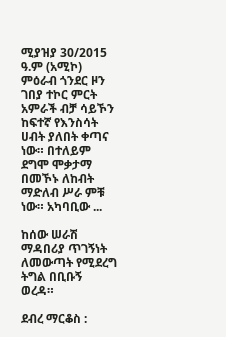ሚያዝያ 30/2015 ዓ.ም (አሚኮ) ምዕራብ ጎንደር ዞን ገበያ ተኮር ምርት አምራች ብቻ ሳይኾን ከፍተኛ የእንስሳት ሀብት ያለበት ቀጣና ነው። በተለይም ደግሞ ሞቃታማ በመኾኑ ለከብት ማድለብ ሥራ ምቹ ነው። አካባቢው ...

ከሰው ሠራሽ ማዳበሪያ ጥገኝነት ለመውጣት የሚደረግ ትግል በቢቡኝ ወረዳ።

ደብረ ማርቆስ :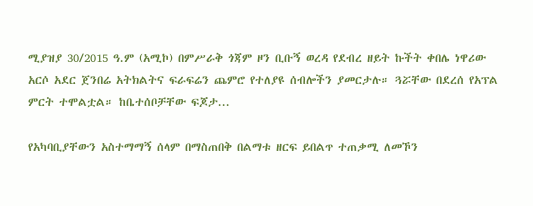ሚያዝያ 30/2015 ዓ.ም (አሚኮ) በምሥራቅ ጎጃም ዞን ቢቡኝ ወረዳ የደብረ ዘይት ኩችት ቀበሌ ነዋሪው አርሶ አደር ጀንበሬ አትክልትና ፍራፍሬን ጨምሮ የተለያዩ ሰብሎችን ያመርታሉ። ጓሯቸው በደረሰ የአፕል ምርት ተሞልቷል። ከቤተሰቦቻቸው ፍጆታ...

የአካባቢያቸውን አስተማማኝ ሰላም በማስጠበቅ በልማቱ ዘርፍ ይበልጥ ተጠቃሚ ለመኾን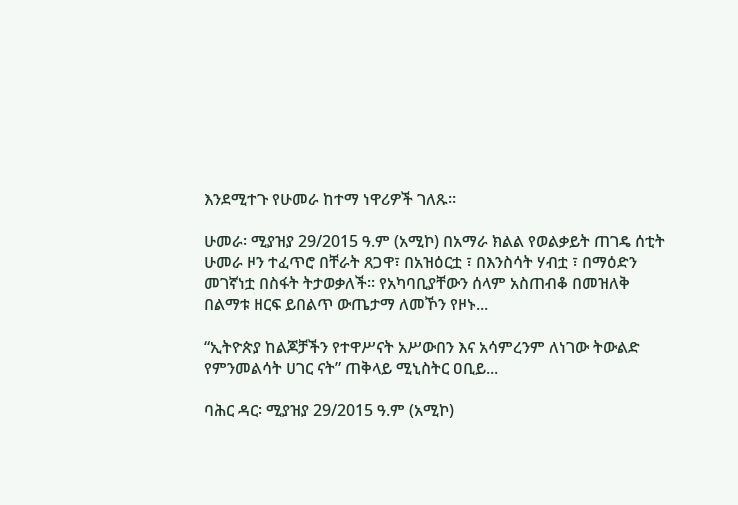እንደሚተጉ የሁመራ ከተማ ነዋሪዎች ገለጹ።

ሁመራ፡ ሚያዝያ 29/2015 ዓ.ም (አሚኮ) በአማራ ክልል የወልቃይት ጠገዴ ሰቲት ሁመራ ዞን ተፈጥሮ በቸራት ጸጋዋ፣ በአዝዕርቷ ፣ በእንስሳት ሃብቷ ፣ በማዕድን መገኛነቷ በስፋት ትታወቃለች። የአካባቢያቸውን ሰላም አስጠብቆ በመዝለቅ በልማቱ ዘርፍ ይበልጥ ውጤታማ ለመኾን የዞኑ...

“ኢትዮጵያ ከልጆቻችን የተዋሥናት አሥውበን እና አሳምረንም ለነገው ትውልድ የምንመልሳት ሀገር ናት” ጠቅላይ ሚኒስትር ዐቢይ...

ባሕር ዳር፡ ሚያዝያ 29/2015 ዓ.ም (አሚኮ)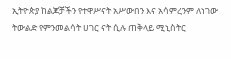ኢትዮጵያ ከልጆቻችን የተዋሥናት አሥውበን እና አሳምረንም ለነገው ትውልድ የምንመልሳት ሀገር ናት ሲሉ ጠቅላይ ሚኒስትር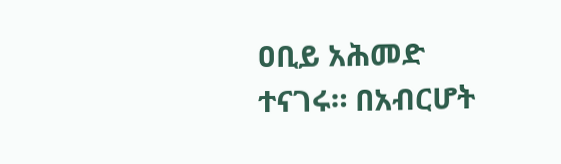ዐቢይ አሕመድ ተናገሩ። በአብርሆት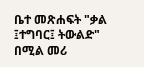ቤተ መጽሐፍት "ቃል ፤ተግባር፤ ትውልድ" በሚል መሪ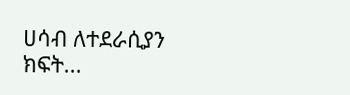ሀሳብ ለተደራሲያን ክፍት...